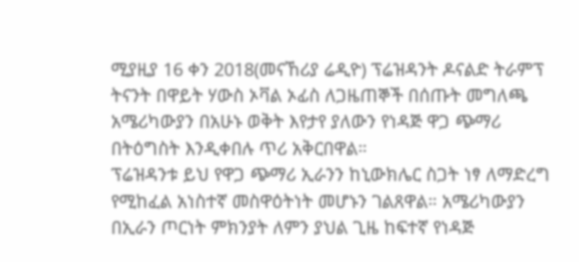ሚያዚያ 16 ቀን 2018(መናኸሪያ ሬዲዮ) ፕሬዝዳንት ዶናልድ ትራምፕ ትናንት በዋይት ሃውስ ኦቫል ኦፊስ ለጋዜጠኞች በሰጡት መግለጫ አሜሪካውያን በአሁኑ ወቅት እየታየ ያለውን የነዳጅ ዋጋ ጭማሪ በትዕግስት እንዲቀበሉ ጥሪ አቅርበዋል።
ፕሬዝዳንቱ ይህ የዋጋ ጭማሪ ኢራንን ከኒውክሌር ስጋት ነፃ ለማድረግ የሚከፈል አነስተኛ መስዋዕትነት መሆኑን ገልጸዋል። አሜሪካውያን በኢራን ጦርነት ምክንያት ለምን ያህል ጊዜ ከፍተኛ የነዳጅ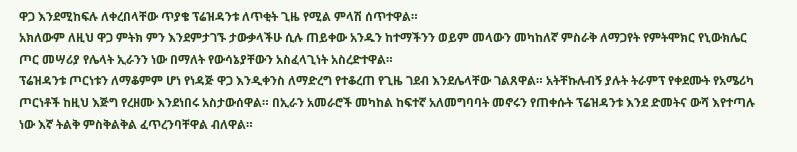ዋጋ እንደሚከፍሉ ለቀረበላቸው ጥያቄ ፕሬዝዳንቱ ለጥቂት ጊዜ የሚል ምላሽ ሰጥተዋል።
አክለውም ለዚህ ዋጋ ምትክ ምን እንደምታገኙ ታውቃላችሁ ሲሉ ጠይቀው አንዱን ከተማችንን ወይም መላውን መካከለኛ ምስራቅ ለማጋየት የምትሞክር የኒውክሌር ጦር መሣሪያ የሌላት ኢራንን ነው በማለት የውሳኔያቸውን አስፈላጊነት አስረድተዋል።
ፕሬዝዳንቱ ጦርነቱን ለማቆምም ሆነ የነዳጅ ዋጋ እንዲቀንስ ለማድረግ የተቆረጠ የጊዜ ገደብ እንደሌላቸው ገልጸዋል። አትቸኩሉብኝ ያሉት ትራምፕ የቀደሙት የአሜሪካ ጦርነቶች ከዚህ እጅግ የረዘሙ እንደነበሩ አስታውሰዋል። በኢራን አመራሮች መካከል ከፍተኛ አለመግባባት መኖሩን የጠቀሱት ፕሬዝዳንቱ እንደ ድመትና ውሻ እየተጣሉ ነው እኛ ትልቅ ምስቅልቅል ፈጥረንባቸዋል ብለዋል።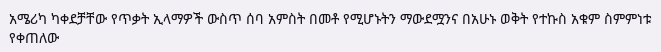አሜሪካ ካቀደቻቸው የጥቃት ኢላማዎች ውስጥ ሰባ አምስት በመቶ የሚሆኑትን ማውደሟንና በአሁኑ ወቅት የተኩስ አቁም ስምምነቱ የቀጠለው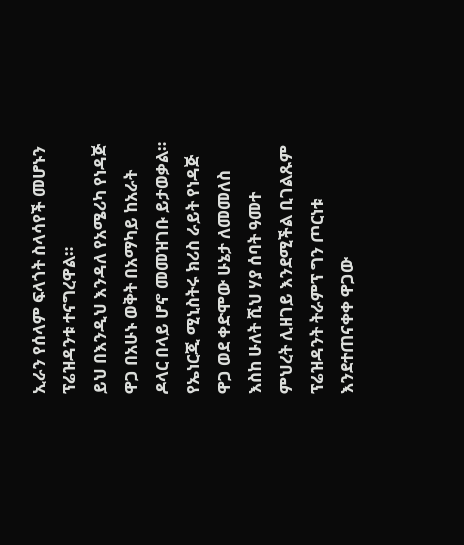ኢራን የሰላም ፍላጎት ስላሳየች መሆኑን ፕሬዝዳንቱ ተናግረዋል።
ይህ በእንዲህ እንዳለ የአሜሪካ የነዳጅ ዋጋ በአሁኑ ወቅት በአማካይ ከአራት ዶላር በላይ ሆኖ መመዝገቡ ይታወቃል። የኤነርጂ ሚኒስትሩ ክሪስ ራይት የነዳጅ ዋጋ ወደ ቀድሞው ሁኔታ ለመመለስ እስከ ሁለት ሺህ ሃያ ሰባት ዓመተ ምህረት ሊዘገይ እንደሚችል ቢገልጹም ፕሬዝዳንት ትራምፕ ግን ጦርነቱ እንደተጠናቀቀ ዋጋው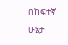በከፍተኛ ሁኔታ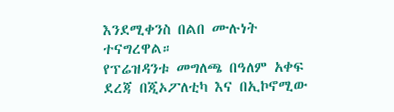እንደሚቀንስ በልበ ሙሉነት ተናግረዋል።
የፕሬዝዳንቱ መግለጫ በዓለም አቀፍ ደረጃ በጂኦፖለቲካ እና በኢኮኖሚው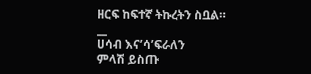ዘርፍ ከፍተኛ ትኩረትን ስቧል።
__
ሀሳብ እና’ሳ’ፍራለን
ምላሽ ይስጡ